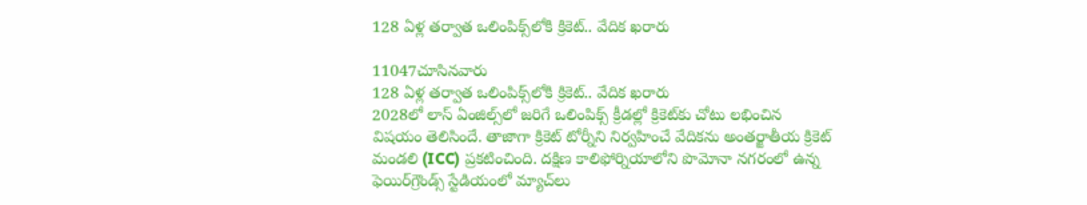128 ఏళ్ల తర్వాత ఒలింపిక్స్‌లోకి క్రికెట్.. వేదిక ఖరారు

11047చూసినవారు
128 ఏళ్ల తర్వాత ఒలింపిక్స్‌లోకి క్రికెట్.. వేదిక ఖరారు
2028లో లాస్ ఏంజిల్స్‌లో జరిగే ఒలింపిక్స్ క్రీడల్లో క్రికెట్‌కు చోటు లభించిన విషయం తెలిసిందే. తాజాగా క్రికెట్ టోర్నీని నిర్వహించే వేదికను అంతర్జాతీయ క్రికెట్ మండలి (ICC) ప్రకటించింది. దక్షిణ కాలిఫోర్నియాలోని పొమోనా నగరంలో ఉన్న ఫెయిర్‌గ్రౌండ్స్‌ స్టేడియంలో మ్యాచ్‌లు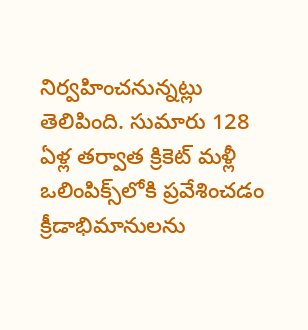నిర్వహించనున్నట్లు తెలిపింది. సుమారు 128 ఏళ్ల తర్వాత క్రికెట్ మళ్లీ ఒలింపిక్స్‌లోకి ప్రవేశించడం క్రీడాభిమానులను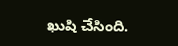ఖుషి చేసింది.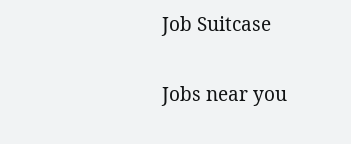Job Suitcase

Jobs near you